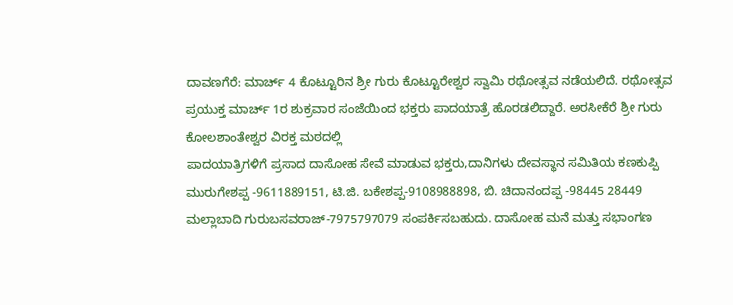ದಾವಣಗೆರೆ: ಮಾರ್ಚ್ 4 ಕೊಟ್ಟೂರಿನ ಶ್ರೀ ಗುರು ಕೊಟ್ಟೂರೇಶ್ವರ ಸ್ವಾಮಿ ರಥೋತ್ಸವ ನಡೆಯಲಿದೆ. ರಥೋತ್ಸವ ಪ್ರಯುಕ್ತ ಮಾರ್ಚ್ 1ರ ಶುಕ್ರವಾರ ಸಂಜೆಯಿಂದ ಭಕ್ತರು ಪಾದಯಾತ್ರೆ ಹೊರಡಲಿದ್ದಾರೆ. ಅರಸೀಕೆರೆ ಶ್ರೀ ಗುರು ಕೋಲಶಾಂತೇಶ್ವರ ವಿರಕ್ತ ಮಠದಲ್ಲಿ
ಪಾದಯಾತ್ರಿಗಳಿಗೆ ಪ್ರಸಾದ ದಾಸೋಹ ಸೇವೆ ಮಾಡುವ ಭಕ್ತರು,ದಾನಿಗಳು ದೇವಸ್ಥಾನ ಸಮಿತಿಯ ಕಣಕುಪ್ಪಿ ಮುರುಗೇಶಪ್ಪ -9611889151, ಟಿ.ಜಿ. ಬಕೇಶಪ್ಪ-9108988898, ಬಿ. ಚಿದಾನಂದಪ್ಪ -98445 28449 ಮಲ್ಲಾಬಾದಿ ಗುರುಬಸವರಾಜ್-7975797079 ಸಂಪರ್ಕಿಸಬಹುದು. ದಾಸೋಹ ಮನೆ ಮತ್ತು ಸಭಾಂಗಣ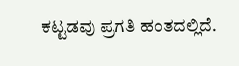ಕಟ್ಟಡವು ಪ್ರಗತಿ ಹಂತದಲ್ಲಿದೆ.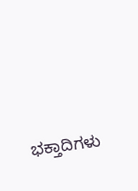ಭಕ್ತಾದಿಗಳು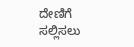ದೇಣಿಗೆ ಸಲ್ಲಿಸಲು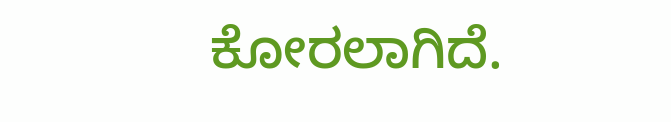ಕೋರಲಾಗಿದೆ.